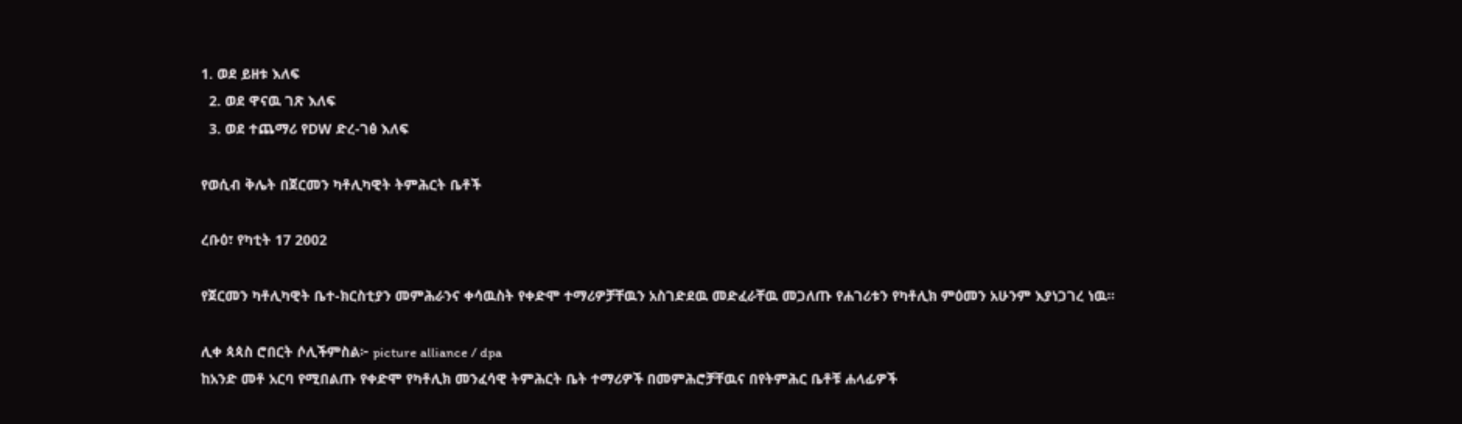1. ወደ ይዘቱ እለፍ
  2. ወደ ዋናዉ ገጽ እለፍ
  3. ወደ ተጨማሪ የDW ድረ-ገፅ እለፍ

የወሲብ ቅሌት በጀርመን ካቶሊካዊት ትምሕርት ቤቶች

ረቡዕ፣ የካቲት 17 2002

የጀርመን ካቶሊካዊት ቤተ-ክርስቲያን መምሕራንና ቀሳዉስት የቀድሞ ተማሪዎቻቸዉን አስገድደዉ መድፈራቸዉ መጋለጡ የሐገሪቱን የካቶሊክ ምዕመን አሁንም እያነጋገረ ነዉ።

ሊቀ ጳጳስ ሮበርት ሶሊችምስል፦ picture alliance / dpa
ከአንድ መቶ አርባ የሚበልጡ የቀድሞ የካቶሊክ መንፈሳዊ ትምሕርት ቤት ተማሪዎች በመምሕሮቻቸዉና በየትምሕር ቤቶቹ ሐላፊዎች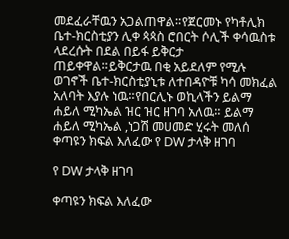መደፈራቸዉን አጋልጠዋል።የጀርመኑ የካቶሊክ ቤተ-ክርስቲያን ሊቀ ጳጳስ ሮበርት ሶሊች ቀሳዉስቱ ላደረሱት በደል በይፋ ይቅርታ ጠይቀዋል።ይቅርታዉ በቂ አይደለም የሚሉ ወገኖች ቤተ-ክርስቲያኒቱ ለተበዳዮቹ ካሳ መክፈል አለባት እያሉ ነዉ።የበርሊኑ ወኪላችን ይልማ ሐይለ ሚካኤል ዝር ዝር ዘገባ አለዉ። ይልማ ሐይለ ሚካኤል ,ነጋሽ መሀመድ ሂሩት መለሰ
ቀጣዩን ክፍል እለፈው የ DW ታላቅ ዘገባ

የ DW ታላቅ ዘገባ

ቀጣዩን ክፍል እለፈው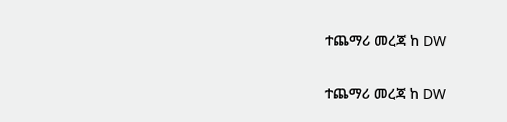ተጨማሪ መረጃ ከ DW

ተጨማሪ መረጃ ከ DW